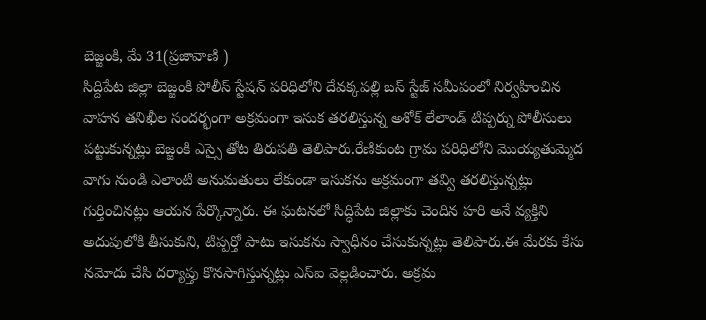బెజ్జంకి, మే 31(ప్రజావాణి )
సిద్దిపేట జిల్లా బెజ్జంకి పోలీస్ స్టేషన్ పరిధిలోని దేవక్కపల్లి బస్ స్టేజ్ సమీపంలో నిర్వహించిన వాహన తనిఖీల సందర్భంగా అక్రమంగా ఇసుక తరలిస్తున్న అశోక్ లేలాండ్ టిప్పర్ను పోలీసులు పట్టుకున్నట్లు బెజ్జంకి ఎస్సై తోట తిరుపతి తెలిపారు.రేణికుంట గ్రామ పరిధిలోని మొయ్యతుమ్మెద వాగు నుండి ఎలాంటి అనుమతులు లేకుండా ఇసుకను అక్రమంగా తవ్వి తరలిస్తున్నట్లు గుర్తించినట్లు ఆయన పేర్కొన్నారు. ఈ ఘటనలో సిద్ధిపేట జిల్లాకు చెందిన హరి అనే వ్యక్తిని అదుపులోకి తీసుకుని, టిప్పర్తో పాటు ఇసుకను స్వాధీనం చేసుకున్నట్లు తెలిపారు.ఈ మేరకు కేసు నమోదు చేసి దర్యాప్తు కొనసాగిస్తున్నట్లు ఎస్ఐ వెల్లడించారు. అక్రమ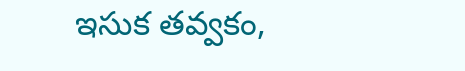ఇసుక తవ్వకం,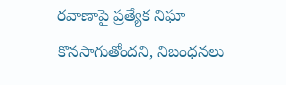రవాణాపై ప్రత్యేక నిఘా కొనసాగుతోందని, నిబంధనలు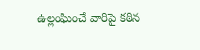ఉల్లంఘించే వారిపై కఠిన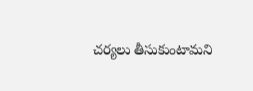చర్యలు తీసుకుంటామని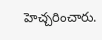హెచ్చరించారు.